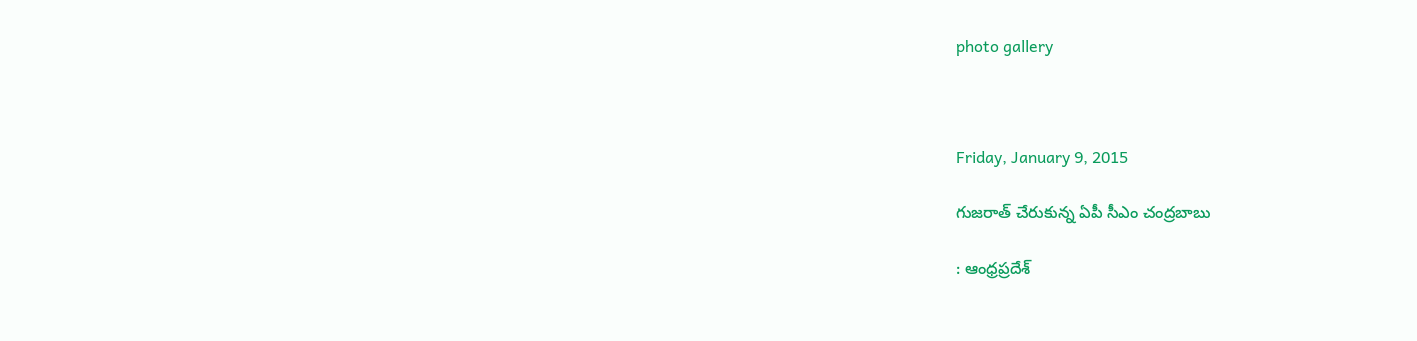photo gallery



Friday, January 9, 2015

గుజరాత్‌ చేరుకున్న ఏపీ సీఎం చంద్రబాబు

: ఆంధ్రప్రదేశ్‌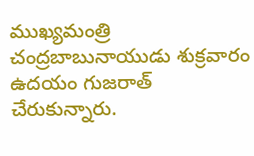ముఖ్యమంత్రి చంద్రబాబునాయుడు శుక్రవారం ఉదయం గుజరాత్‌ చేరుకున్నారు.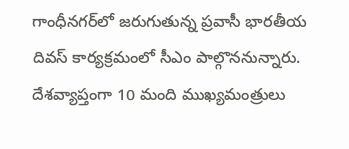గాంధీనగర్‌లో జరుగుతున్న ప్రవాసీ భారతీయ దివస్‌ కార్యక్రమంలో సీఎం పాల్గొననున్నారు. దేశవ్యాప్తంగా 10 మంది ముఖ్యమంత్రులు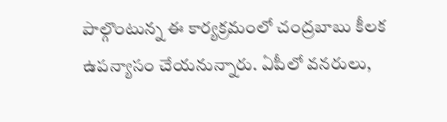పాల్గొంటున్న ఈ కార్యక్రమంలో చంద్రబాబు కీలక ఉపన్యాసం చేయనున్నారు. ఏపీలో వనరులు,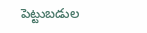పెట్టుబడుల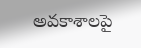అవకాశాలపై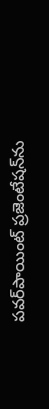పవర్‌పాయింట్‌ ప్రజెంటేషన్‌ను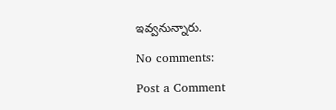ఇవ్వనున్నారు.

No comments:

Post a Comment